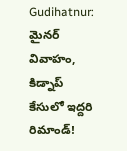Gudihatnur: మైనర్ వివాహం, కిడ్నాప్ కేసులో ఇద్దరి రిమాండ్!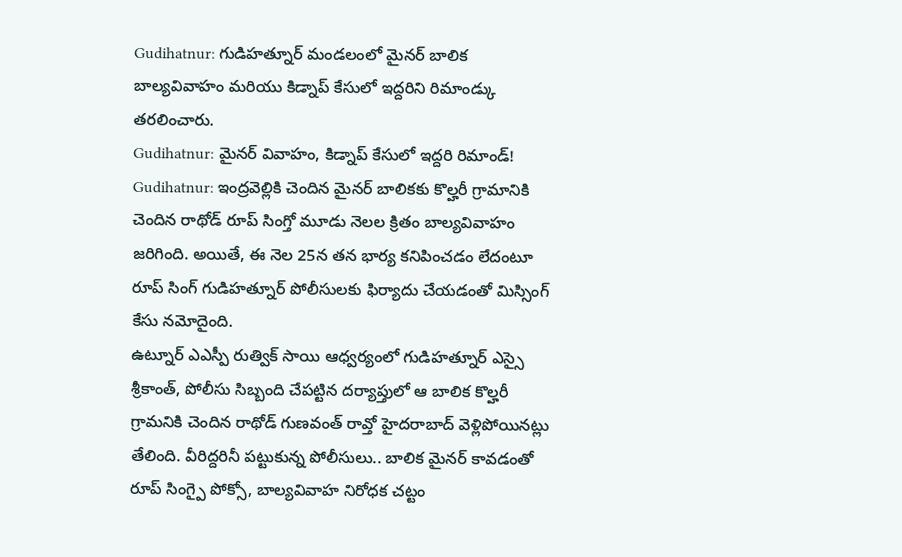Gudihatnur: గుడిహత్నూర్ మండలంలో మైనర్ బాలిక బాల్యవివాహం మరియు కిడ్నాప్ కేసులో ఇద్దరిని రిమాండ్కు తరలించారు.
Gudihatnur: మైనర్ వివాహం, కిడ్నాప్ కేసులో ఇద్దరి రిమాండ్!
Gudihatnur: ఇంద్రవెల్లికి చెందిన మైనర్ బాలికకు కొల్హరీ గ్రామానికి చెందిన రాథోడ్ రూప్ సింగ్తో మూడు నెలల క్రితం బాల్యవివాహం జరిగింది. అయితే, ఈ నెల 25న తన భార్య కనిపించడం లేదంటూ రూప్ సింగ్ గుడిహత్నూర్ పోలీసులకు ఫిర్యాదు చేయడంతో మిస్సింగ్ కేసు నమోదైంది.
ఉట్నూర్ ఎఎస్పీ రుత్విక్ సాయి ఆధ్వర్యంలో గుడిహత్నూర్ ఎస్సై శ్రీకాంత్, పోలీసు సిబ్బంది చేపట్టిన దర్యాప్తులో ఆ బాలిక కొల్హరీ గ్రామనికి చెందిన రాథోడ్ గుణవంత్ రావ్తో హైదరాబాద్ వెళ్లిపోయినట్లు తేలింది. వీరిద్దరినీ పట్టుకున్న పోలీసులు.. బాలిక మైనర్ కావడంతో రూప్ సింగ్పై పోక్సో, బాల్యవివాహ నిరోధక చట్టం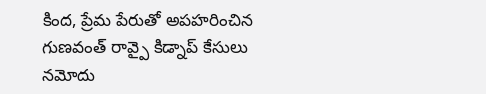కింద, ప్రేమ పేరుతో అపహరించిన గుణవంత్ రావ్పై కిడ్నాప్ కేసులు నమోదు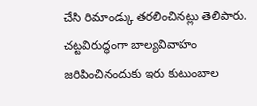చేసి రిమాండ్కు తరలించినట్లు తెలిపారు.
చట్టవిరుద్ధంగా బాల్యవివాహం జరిపించినందుకు ఇరు కుటుంబాల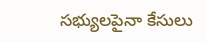సభ్యులపైనా కేసులు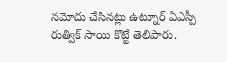నమోదు చేసినట్లు ఉట్నూర్ ఏఎస్పీ రుత్విక్ సాయి కొట్టే తెలిపారు.